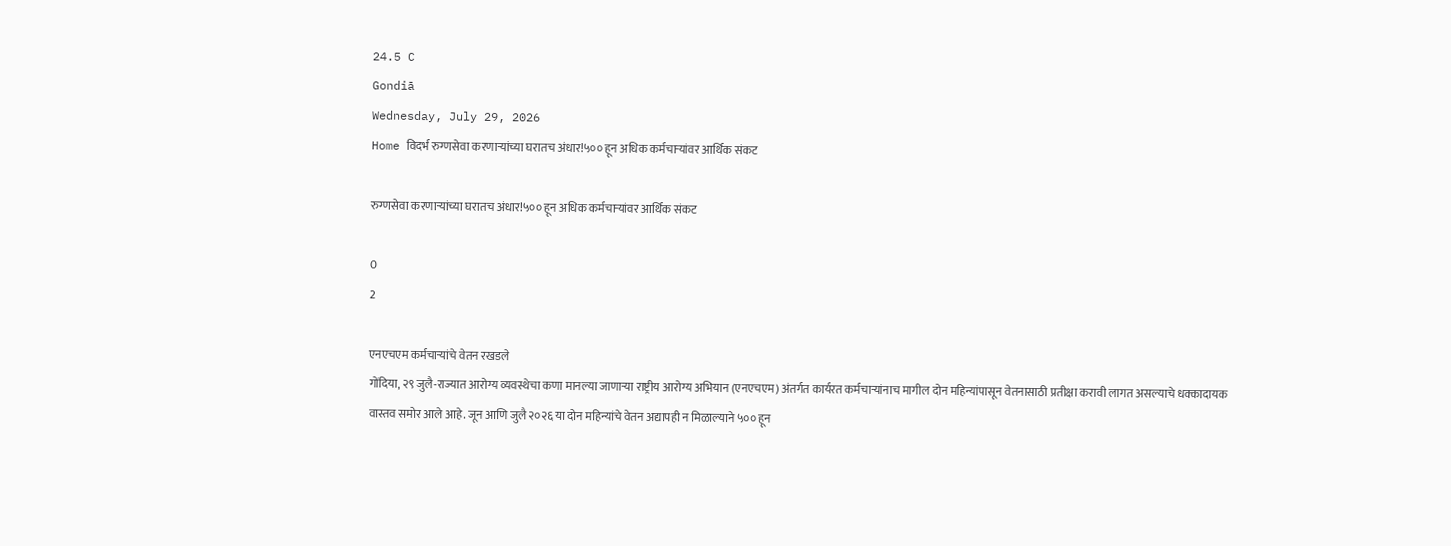24.5 C
Gondiā
Wednesday, July 29, 2026
Home विदर्भ रुग्णसेवा करणाऱ्यांच्या घरातच अंधार!५०० हून अधिक कर्मचाऱ्यांवर आर्थिक संकट

रुग्णसेवा करणाऱ्यांच्या घरातच अंधार!५०० हून अधिक कर्मचाऱ्यांवर आर्थिक संकट

0
2

एनएचएम कर्मचाऱ्यांचे वेतन रखडले
गोंदिया, २९ जुलै-राज्यात आरोग्य व्यवस्थेचा कणा मानल्या जाणाऱ्या राष्ट्रीय आरोग्य अभियान (एनएचएम) अंतर्गत कार्यरत कर्मचाऱ्यांनाच मागील दोन महिन्यांपासून वेतनासाठी प्रतीक्षा करावी लागत असल्याचे धक्कादायक वास्तव समोर आले आहे. जून आणि जुलै २०२६ या दोन महिन्यांचे वेतन अद्यापही न मिळाल्याने ५०० हून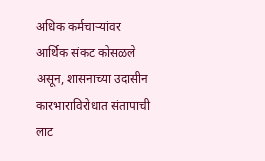अधिक कर्मचाऱ्यांवर आर्थिक संकट कोसळले असून, शासनाच्या उदासीन कारभाराविरोधात संतापाची लाट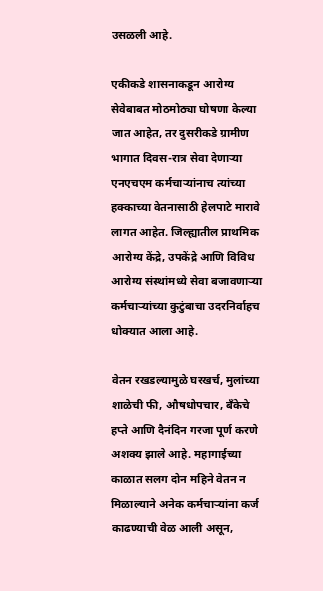उसळली आहे.

एकीकडे शासनाकडून आरोग्य सेवेबाबत मोठमोठ्या घोषणा केल्या जात आहेत, तर दुसरीकडे ग्रामीण भागात दिवस-रात्र सेवा देणाऱ्या एनएचएम कर्मचाऱ्यांनाच त्यांच्या हक्काच्या वेतनासाठी हेलपाटे मारावे लागत आहेत. जिल्ह्यातील प्राथमिक आरोग्य केंद्रे, उपकेंद्रे आणि विविध आरोग्य संस्थांमध्ये सेवा बजावणाऱ्या कर्मचाऱ्यांच्या कुटुंबाचा उदरनिर्वाहच धोक्यात आला आहे.

वेतन रखडल्यामुळे घरखर्च, मुलांच्या शाळेची फी, औषधोपचार, बँकेचे हप्ते आणि दैनंदिन गरजा पूर्ण करणे अशक्य झाले आहे. महागाईच्या काळात सलग दोन महिने वेतन न मिळाल्याने अनेक कर्मचाऱ्यांना कर्ज काढण्याची वेळ आली असून,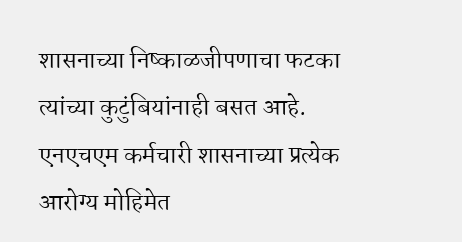शासनाच्या निष्काळजीपणाचा फटका त्यांच्या कुटुंबियांनाही बसत आहे.
एनएचएम कर्मचारी शासनाच्या प्रत्येक आरोग्य मोहिमेत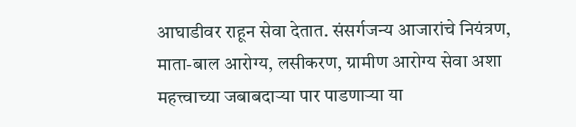आघाडीवर राहून सेवा देतात. संसर्गजन्य आजारांचे नियंत्रण, माता-बाल आरोग्य, लसीकरण, ग्रामीण आरोग्य सेवा अशा महत्त्वाच्या जबाबदाऱ्या पार पाडणाऱ्या या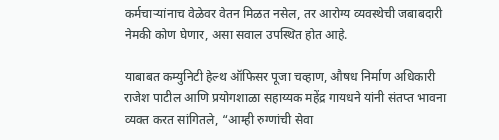कर्मचाऱ्यांनाच वेळेवर वेतन मिळत नसेल, तर आरोग्य व्यवस्थेची जबाबदारी नेमकी कोण घेणार, असा सवाल उपस्थित होत आहे.

याबाबत कम्युनिटी हेल्थ ऑफिसर पूजा चव्हाण, औषध निर्माण अधिकारी राजेश पाटील आणि प्रयोगशाळा सहाय्यक महेंद्र गायधने यांनी संतप्त भावना व्यक्त करत सांगितले, “आम्ही रुग्णांची सेवा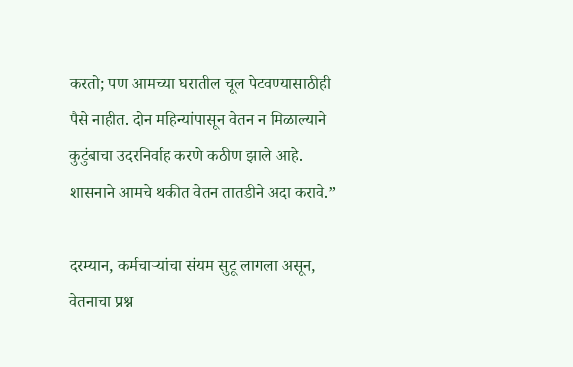करतो; पण आमच्या घरातील चूल पेटवण्यासाठीही पैसे नाहीत. दोन महिन्यांपासून वेतन न मिळाल्याने कुटुंबाचा उदरनिर्वाह करणे कठीण झाले आहे. शासनाने आमचे थकीत वेतन तातडीने अदा करावे.”

दरम्यान, कर्मचाऱ्यांचा संयम सुटू लागला असून, वेतनाचा प्रश्न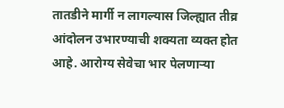तातडीने मार्गी न लागल्यास जिल्ह्यात तीव्र आंदोलन उभारण्याची शक्यता व्यक्त होत आहे. आरोग्य सेवेचा भार पेलणाऱ्या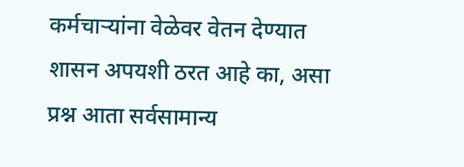कर्मचाऱ्यांना वेळेवर वेतन देण्यात शासन अपयशी ठरत आहे का, असा प्रश्न आता सर्वसामान्य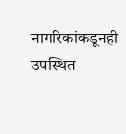नागरिकांकडूनही उपस्थित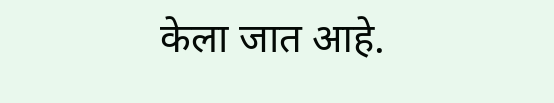केला जात आहे.